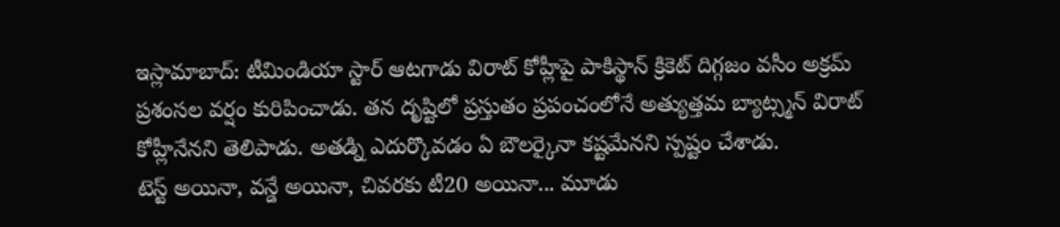ఇస్లామాబాద్: టీమిండియా స్టార్ ఆటగాడు విరాట్ కోహ్లీపై పాకిస్థాన్ క్రికెట్ దిగ్గజం వసీం అక్రమ్ ప్రశంసల వర్షం కురిపించాడు. తన దృష్టిలో ప్రస్తుతం ప్రపంచంలోనే అత్యుత్తమ బ్యాట్స్మన్ విరాట్ కోహ్లీనేనని తెలిపాడు. అతడ్ని ఎదుర్కొవడం ఏ బౌలర్కైనా కష్టమేనని స్పష్టం చేశాడు.
టెస్ట్ అయినా, వన్డే అయినా, చివరకు టీ20 అయినా... మూడు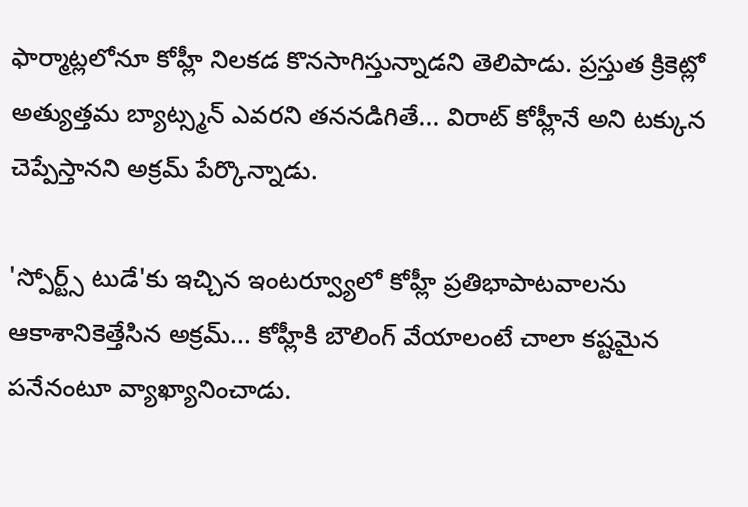ఫార్మాట్లలోనూ కోహ్లీ నిలకడ కొనసాగిస్తున్నాడని తెలిపాడు. ప్రస్తుత క్రికెట్లో అత్యుత్తమ బ్యాట్స్మన్ ఎవరని తననడిగితే... విరాట్ కోహ్లీనే అని టక్కున చెప్పేస్తానని అక్రమ్ పేర్కొన్నాడు.

'స్పోర్ట్స్ టుడే'కు ఇచ్చిన ఇంటర్వ్యూలో కోహ్లీ ప్రతిభాపాటవాలను ఆకాశానికెత్తేసిన అక్రమ్... కోహ్లీకి బౌలింగ్ వేయాలంటే చాలా కష్టమైన పనేనంటూ వ్యాఖ్యానించాడు.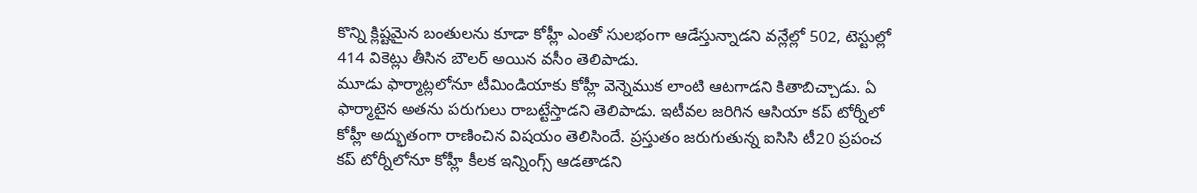కొన్ని క్లిష్టమైన బంతులను కూడా కోహ్లీ ఎంతో సులభంగా ఆడేస్తున్నాడని వన్లేల్లో 502, టెస్టుల్లో 414 వికెట్లు తీసిన బౌలర్ అయిన వసీం తెలిపాడు.
మూడు ఫార్మాట్లలోనూ టీమిండియాకు కోహ్లీ వెన్నెముక లాంటి ఆటగాడని కితాబిచ్చాడు. ఏ ఫార్మాటైన అతను పరుగులు రాబట్టేస్తాడని తెలిపాడు. ఇటీవల జరిగిన ఆసియా కప్ టోర్నీలో కోహ్లీ అద్భుతంగా రాణించిన విషయం తెలిసిందే. ప్రస్తుతం జరుగుతున్న ఐసిసి టీ20 ప్రపంచ కప్ టోర్నీలోనూ కోహ్లీ కీలక ఇన్నింగ్స్ ఆడతాడని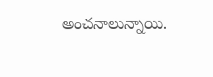అంచనాలున్నాయి.